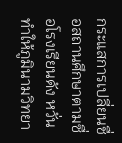กระแสการเปลี่ยนชื่อสถานศึกษาตามซื่อโรงเรียนดัง หวั่น ทำให้ภูมินามวิทยา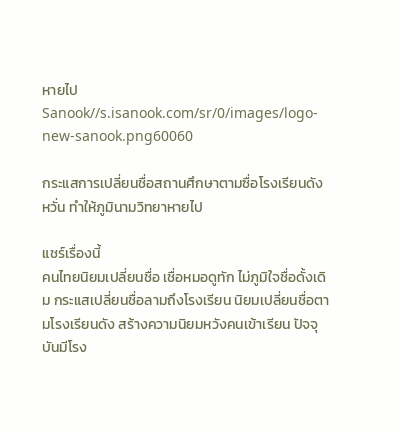หายไป
Sanook//s.isanook.com/sr/0/images/logo-new-sanook.png60060

กระแสการเปลี่ยนชื่อสถานศึกษาตามซื่อโรงเรียนดัง หวั่น ทำให้ภูมินามวิทยาหายไป

แชร์เรื่องนี้
คนไทยนิยมเปลี่ยนชื่อ เชื่อหมอดูทัก ไม่ภูมิใจชื่อดั้งเดิม กระแสเปลี่ยนชื่อลามถึงโรงเรียน นิยมเปลี่ยนชื่อตามโรงเรียนดัง สร้างความนิยมหวังคนเข้าเรียน ปัจจุบันมีโรง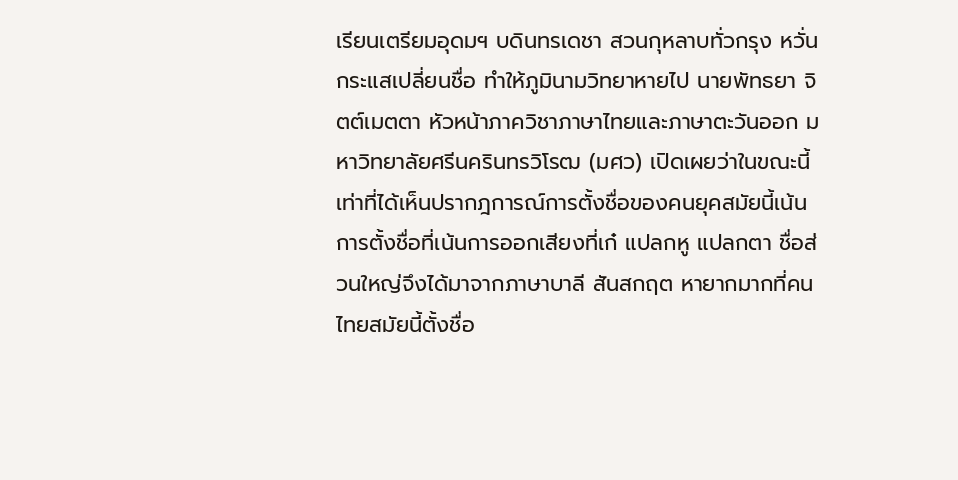เรียนเตรียมอุดมฯ บดินทรเดชา สวนกุหลาบทั่วกรุง หวั่นกระแสเปลี่ยนชื่อ ทำให้ภูมินามวิทยาหายไป นายพัทธยา จิตต์เมตตา หัวหน้าภาควิชาภาษาไทยและภาษาตะวันออก มหาวิทยาลัยศรีนครินทรวิโรฒ (มศว) เปิดเผยว่าในขณะนี้เท่าที่ได้เห็นปรากฎการณ์การตั้งชื่อของคนยุคสมัยนี้เน้นการตั้งชื่อที่เน้นการออกเสียงที่เก๋ แปลกหู แปลกตา ชื่อส่วนใหญ่จึงได้มาจากภาษาบาลี สันสกฤต หายากมากที่คนไทยสมัยนี้ตั้งชื่อ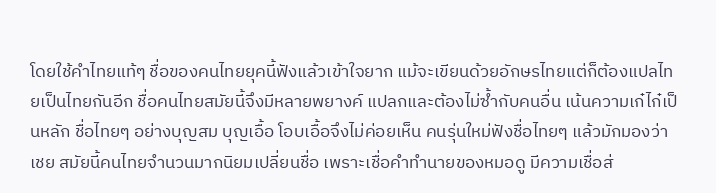โดยใช้คำไทยแท้ๆ ชื่อของคนไทยยุคนี้ฟังแล้วเข้าใจยาก แม้จะเขียนด้วยอักษรไทยแต่ก็ต้องแปลไทยเป็นไทยกันอีก ชื่อคนไทยสมัยนี้จึงมีหลายพยางค์ แปลกและต้องไม่ซ้ำกับคนอื่น เน้นความเก๋ไก๋เป็นหลัก ชื่อไทยๆ อย่างบุญสม บุญเอื้อ โอบเอื้อจึงไม่ค่อยเห็น คนรุ่นใหม่ฟังชื่อไทยๆ แล้วมักมองว่าเชย สมัยนี้คนไทยจำนวนมากนิยมเปลี่ยนชื่อ เพราะเชื่อคำทำนายของหมอดู มีความเชื่อส่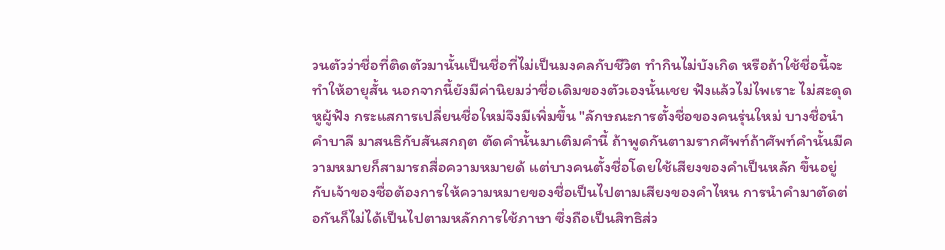วนตัวว่าชื่อที่ติดตัวมานั้นเป็นชื่อที่ไม่เป็นมงคลกับชีวิต ทำกินไม่บังเกิด หรือถ้าใช้ชื่อนี้จะทำให้อายุสั้น นอกจากนี้ยังมีค่านิยมว่าชื่อเดิมของตัวเองนั้นเชย ฟังแล้วไม่ไพเราะ ไม่สะดุดหูผู้ฟัง กระแสการเปลี่ยนชื่อใหม่จึงมีเพิ่มขึ้น "ลักษณะการตั้งชื่อของคนรุ่นใหม่ บางชื่อนำคำบาลี มาสนธิกับสันสกฤต ตัดคำนั้นมาเติมคำนี้ ถ้าพูดกันตามรากศัพท์ถ้าศัพท์คำนั้นมีความหมายก็สามารถสื่อความหมายด้ แต่บางคนตั้งชื่อโดยใช้เสียงของคำเป็นหลัก ขึ้นอยู่กับเจ้าของชื่อต้องการให้ความหมายของชื่อเป็นไปตามเสียงของคำไหน การนำคำมาตัดต่อกันก็ไม่ได้เป็นไปตามหลักการใช้ภาษา ซึ่งถือเป็นสิทธิส่ว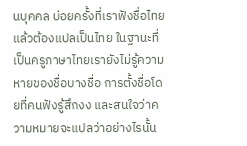นบุคคล บ่อยครั้งที่เราฟังชื่อไทยแล้วต้องแปลเป็นไทย ในฐานะที่เป็นครูภาษาไทยเรายังไม่รู้ความหายของชื่อบางชื่อ การตั้งชื่อโดยที่คนฟังรู้สึกงง และสนใจว่าความหมายจะแปลว่าอย่างไรนั้น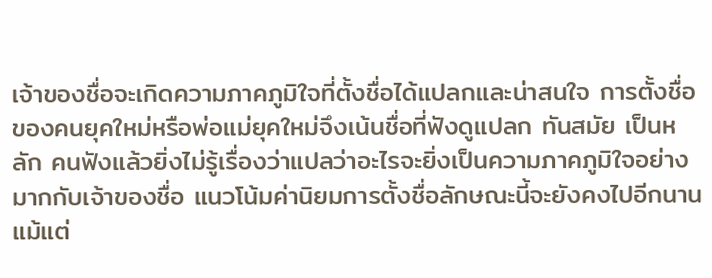เจ้าของชื่อจะเกิดความภาคภูมิใจที่ตั้งชื่อได้แปลกและน่าสนใจ การตั้งชื่อของคนยุคใหม่หรือพ่อแม่ยุคใหม่จึงเน้นชื่อที่ฟังดูแปลก ทันสมัย เป็นหลัก คนฟังแล้วยิ่งไม่รู้เรื่องว่าแปลว่าอะไรจะยิ่งเป็นความภาคภูมิใจอย่างมากกับเจ้าของชื่อ แนวโน้มค่านิยมการตั้งชื่อลักษณะนี้จะยังคงไปอีกนาน แม้แต่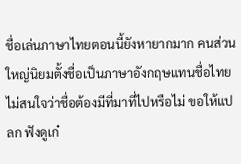ชื่อเล่นภาษาไทยตอนนี้ยังหายากมาก คนส่วนใหญ่นิยมตั้งชื่อเป็นภาษาอังกฤษแทนชื่อไทย ไม่สนใจว่าชื่อต้องมีที่มาที่ไปหรือไม่ ขอให้แปลก ฟังดูเก๋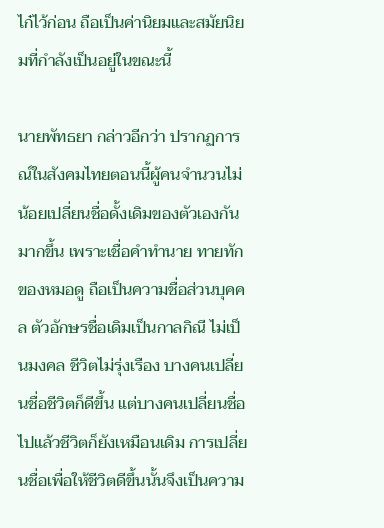ไก๋ไว้ก่อน ถือเป็นค่านิยมและสมัยนิยมที่กำลังเป็นอยู่ในขณะนี้

นายพัทธยา กล่าวอีกว่า ปรากฏการณ์ในสังคมไทยตอนนี้ผู้คนจำนวนไม่น้อยเปลี่ยนชื่อดั้งเดิมของตัวเองกันมากขึ้น เพราะเชื่อคำทำนาย ทายทักของหมอดู ถือเป็นความชื่อส่วนบุคคล ตัวอักษรชื่อเดิมเป็นกาลกิณี ไม่เป็นมงคล ชีวิตไม่รุ่งเรือง บางคนเปลี่ยนชื่อชีวิตก็ดีขึ้น แต่บางคนเปลี่ยนชื่อไปแล้วชีวิตก็ยังเหมือนเดิม การเปลี่ยนชื่อเพื่อให้ชีวิตดีขึ้นนั้นจึงเป็นความ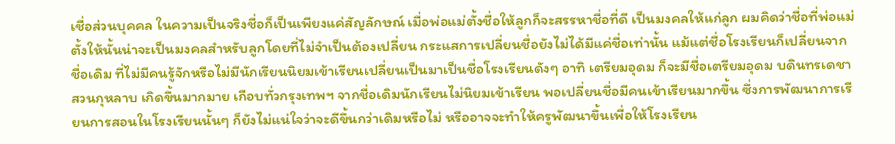เชื่อส่วนบุคคล ในความเป็นจริงชื่อก็เป็นเพียงแค่สัญลักษณ์ เมื่อพ่อแม่ตั้งชื่อให้ลูกก็จะสรรหาชื่อที่ดี เป็นมงคลให้แก่ลูก ผมคิดว่าชื่อที่พ่อแม่ตั้งให้นั้นน่าจะเป็นมงคลสำหรับลูกโดยที่ไม่จำเป็นต้องเปลี่ยน กระแสการเปลี่ยนชื่อยังไม่ได้มีแค่ชื่อเท่านั้น แม้แต่ชื่อโรงเรียนก็เปลี่ยนจากชื่อเดิม ที่ไม่มีคนรู้จักหรือไม่มีนักเรียนนิยมเข้าเรียนเปลี่ยนเป็นมาเป็นชื่อโรงเรียนดังๆ อาทิ เตรียมอุดม ก็จะมีชื่อเตรียมอุดม บดินทรเดชา สวนกุหลาบ เกิดขึ้นมากมาย เกือบทั่วกรุงเทพฯ จากชื่อเดิมนักเรียนไม่นิยมเข้าเรียน พอเปลี่ยนชื่อมีคนเข้าเรียนมากขึ้น ซึ่งการพัฒนาการเรียนการสอนในโรงเรียนนั้นๆ ก็ยังไม่แน่ใจว่าจะดีขึ้นกว่าเดิมหรือไม่ หรืออาจจะทำให้ครูพัฒนาขึ้นเพื่อให้โรงเรียน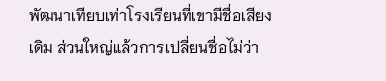พัฒนาเทียบเท่าโรงเรียนที่เขามีชื่อเสียงเดิม ส่วนใหญ่แล้วการเปลี่ยนชื่อไม่ว่า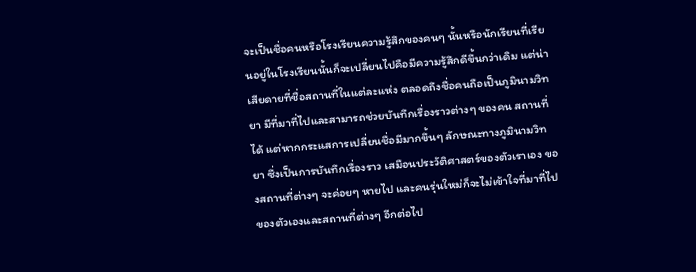จะเป็นชื่อคนหรือโรงเรียนความรู้สึกของคนๆ นั้นหรือนักเรียนที่เรียนอยู่ในโรงเรียนนั้นก็จะเปลี่ยนไปคือมีความรู้สึกดีขึ้นกว่าเดิม แต่น่าเสียดายที่ชื่อสถานที่ในแต่ละแห่ง ตลอดถึงชื่อคนถือเป็นภูมินามวิทยา มีที่มาที่ไปและสามารถช่วยบันทึกเรื่องราวต่างๆ ของคน สถานที่ได้ แต่หากกระแสการเปลี่ยนชื่อมีมากขึ้นๆ ลักษณะทางภูมินามวิทยา ซึ่งเป็นการบันทึกเรื่องราว เสมือนประวัติศาสตร์ของตัวเราเอง ของสถานที่ต่างๆ จะค่อยๆ หายไป และคนรุ่นใหม่ก็จะไม่เข้าใจที่มาที่ไปของตัวเองและสถานที่ต่างๆ อีกต่อไป